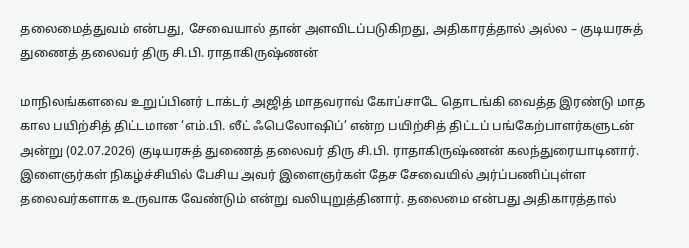தலைமைத்துவம் என்பது, சேவையால் தான் அளவிடப்படுகிறது, அதிகாரத்தால் அல்ல – குடியரசுத் துணைத் தலைவர் திரு சி.பி. ராதாகிருஷ்ணன்

மாநிலங்களவை உறுப்பினர் டாக்டர் அஜித் மாதவராவ் கோப்சாடே தொடங்கி வைத்த இரண்டு மாத கால பயிற்சித் திட்டமான ‘எம்.பி. லீட் ஃபெலோஷிப்’ என்ற பயிற்சித் திட்டப் பங்கேற்பாளர்களுடன் அன்று (02.07.2026) குடியரசுத் துணைத் தலைவர் திரு சி.பி. ராதாகிருஷ்ணன் கலந்துரையாடினார். இளைஞர்கள் நிகழ்ச்சியில் பேசிய அவர் இளைஞர்கள் தேச சேவையில் அர்ப்பணிப்புள்ள தலைவர்களாக உருவாக வேண்டும் என்று வலியுறுத்தினார். தலைமை என்பது அதிகாரத்தால்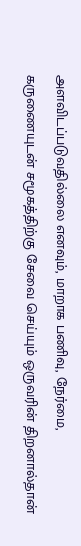அளவிடப்படுவதில்லை எனவும், மாறாக பணிவு, நேர்மை, கருணையுடன் சமூகத்திற்கு சேவை செய்யும் ஒருவரின் திறனால்தான்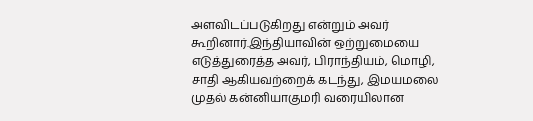அளவிடப்படுகிறது என்றும் அவர் கூறினார்.இந்தியாவின் ஒற்றுமையை எடுத்துரைத்த அவர், பிராந்தியம், மொழி, சாதி ஆகியவற்றைக் கடந்து, இமயமலை முதல் கன்னியாகுமரி வரையிலான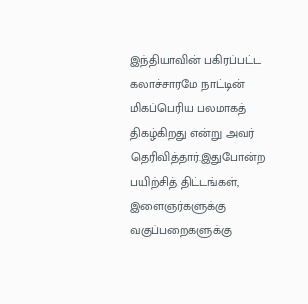இந்தியாவின் பகிரப்பட்ட கலாச்சாரமே நாட்டின் மிகப்பெரிய பலமாகத் திகழ்கிறது என்று அவர் தெரிவித்தார்.இதுபோன்ற பயிற்சித் திட்டங்கள், இளைஞர்களுக்கு வகுப்பறைகளுக்கு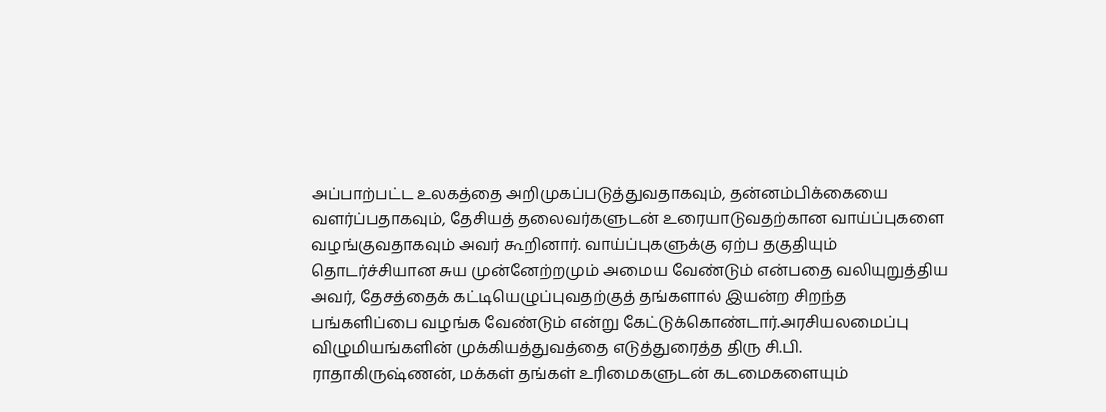அப்பாற்பட்ட உலகத்தை அறிமுகப்படுத்துவதாகவும், தன்னம்பிக்கையை வளர்ப்பதாகவும், தேசியத் தலைவர்களுடன் உரையாடுவதற்கான வாய்ப்புகளை வழங்குவதாகவும் அவர் கூறினார். வாய்ப்புகளுக்கு ஏற்ப தகுதியும் தொடர்ச்சியான சுய முன்னேற்றமும் அமைய வேண்டும் என்பதை வலியுறுத்திய அவர், தேசத்தைக் கட்டியெழுப்புவதற்குத் தங்களால் இயன்ற சிறந்த பங்களிப்பை வழங்க வேண்டும் என்று கேட்டுக்கொண்டார்.அரசியலமைப்பு விழுமியங்களின் முக்கியத்துவத்தை எடுத்துரைத்த திரு சி.பி. ராதாகிருஷ்ணன், மக்கள் தங்கள் உரிமைகளுடன் கடமைகளையும்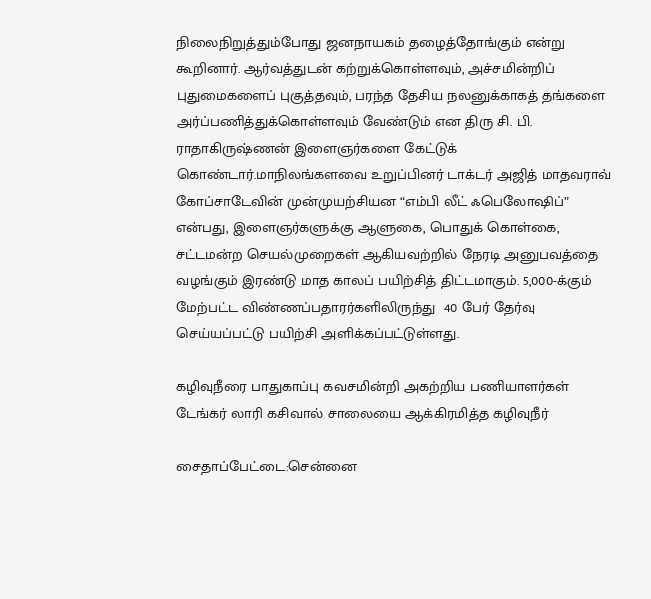நிலைநிறுத்தும்போது ஜனநாயகம் தழைத்தோங்கும் என்று கூறினார். ஆர்வத்துடன் கற்றுக்கொள்ளவும், அச்சமின்றிப் புதுமைகளைப் புகுத்தவும், பரந்த தேசிய நலனுக்காகத் தங்களை அர்ப்பணித்துக்கொள்ளவும் வேண்டும் என திரு சி. பி. ராதாகிருஷ்ணன் இளைஞர்களை கேட்டுக் கொண்டார்.மாநிலங்களவை உறுப்பினர் டாக்டர் அஜித் மாதவராவ் கோப்சாடேவின் முன்முயற்சியன “எம்பி லீட் ஃபெலோஷிப்” என்பது, இளைஞர்களுக்கு ஆளுகை, பொதுக் கொள்கை, சட்டமன்ற செயல்முறைகள் ஆகியவற்றில் நேரடி அனுபவத்தை வழங்கும் இரண்டு மாத காலப் பயிற்சித் திட்டமாகும். 5,000-க்கும் மேற்பட்ட விண்ணப்பதாரர்களிலிருந்து  40 பேர் தேர்வு செய்யப்பட்டு பயிற்சி அளிக்கப்பட்டுள்ளது.

கழிவுநீரை பாதுகாப்பு கவசமின்றி அகற்றிய பணியாளர்கள் டேங்கர் லாரி கசிவால் சாலையை ஆக்கிரமித்த கழிவுநீர்

சைதாப்பேட்டை:சென்னை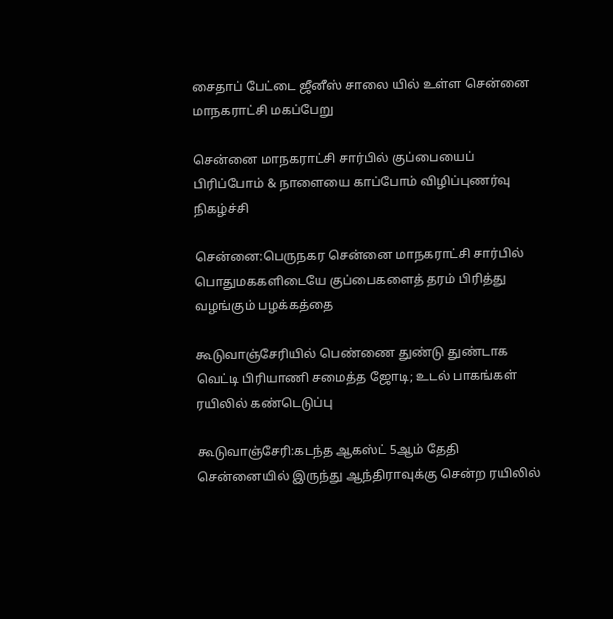சைதாப் பேட்டை ஜீனீஸ் சாலை யில் உள்ள சென்னை மாநகராட்சி மகப்பேறு

சென்னை மாநகராட்சி சார்பில் குப்பையைப் பிரிப்போம் & நாளையை காப்போம் விழிப்புணர்வு நிகழ்ச்சி

சென்னை:பெருநகர சென்னை மாநகராட்சி சார்பில் பொதுமககளிடையே குப்பைகளைத் தரம் பிரித்து வழங்கும் பழக்கத்தை

கூடுவாஞ்சேரியில் பெண்ணை துண்டு துண்டாக வெட்டி பிரியாணி சமைத்த ஜோடி; உடல் பாகங்கள் ரயிலில் கண்டெடுப்பு

கூடுவாஞ்சேரி:கடந்த ஆகஸ்ட் 5ஆம் தேதி சென்னையில் இருந்து ஆந்திராவுக்கு சென்ற ரயிலில்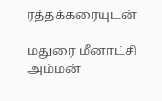ரத்தக்கரையுடன்

மதுரை மீனாட்சி அம்மன்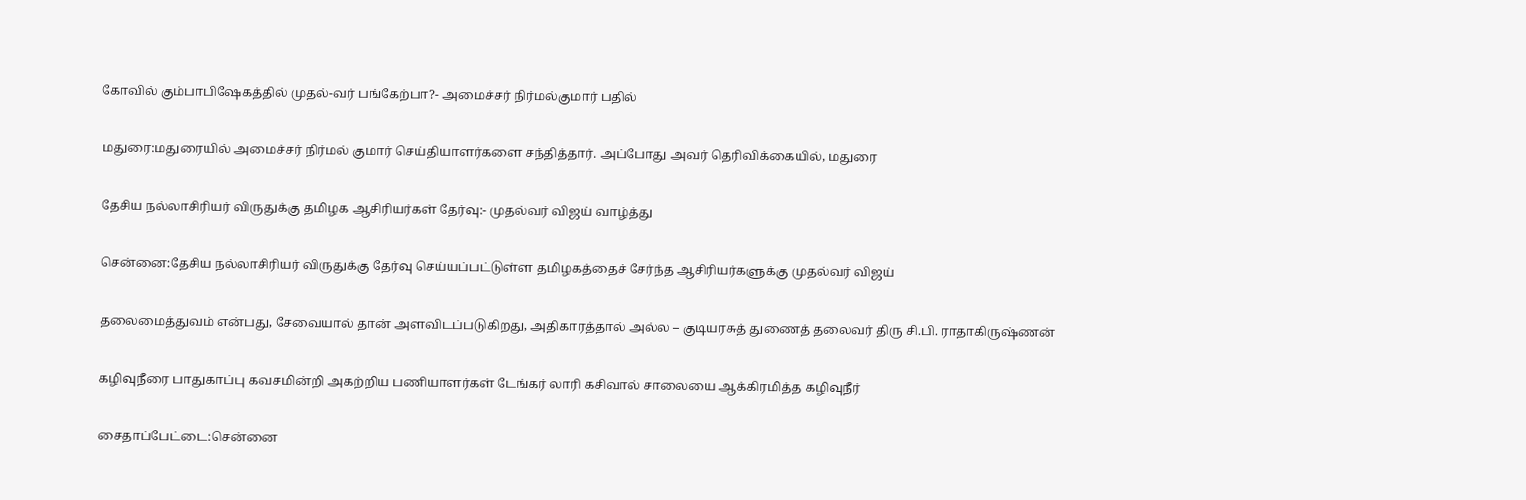கோவில் கும்பாபிஷேகத்தில் முதல்-வர் பங்கேற்பா?- அமைச்சர் நிர்மல்குமார் பதில்

மதுரை:மதுரையில் அமைச்சர் நிர்மல் குமார் செய்தியாளர்களை சந்தித்தார். அப்போது அவர் தெரிவிக்கையில், மதுரை

தேசிய நல்லாசிரியர் விருதுக்கு தமிழக ஆசிரியர்கள் தேர்வு:- முதல்வர் விஜய் வாழ்த்து

சென்னை:தேசிய நல்லாசிரியர் விருதுக்கு தேர்வு செய்யப்பட்டுள்ள தமிழகத்தைச் சேர்ந்த ஆசிரியர்களுக்கு முதல்வர் விஜய்

தலைமைத்துவம் என்பது, சேவையால் தான் அளவிடப்படுகிறது, அதிகாரத்தால் அல்ல – குடியரசுத் துணைத் தலைவர் திரு சி.பி. ராதாகிருஷ்ணன்

கழிவுநீரை பாதுகாப்பு கவசமின்றி அகற்றிய பணியாளர்கள் டேங்கர் லாரி கசிவால் சாலையை ஆக்கிரமித்த கழிவுநீர்

சைதாப்பேட்டை:சென்னை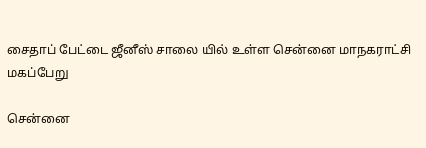சைதாப் பேட்டை ஜீனீஸ் சாலை யில் உள்ள சென்னை மாநகராட்சி மகப்பேறு

சென்னை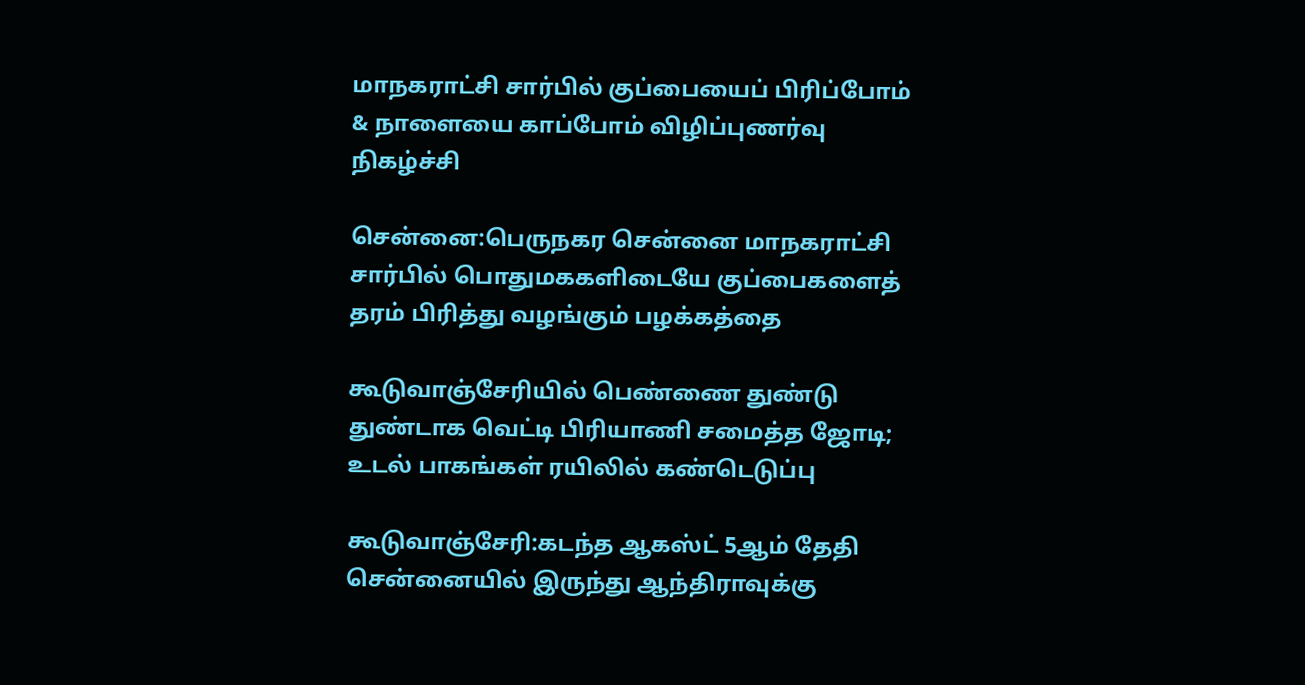மாநகராட்சி சார்பில் குப்பையைப் பிரிப்போம் & நாளையை காப்போம் விழிப்புணர்வு நிகழ்ச்சி

சென்னை:பெருநகர சென்னை மாநகராட்சி சார்பில் பொதுமககளிடையே குப்பைகளைத் தரம் பிரித்து வழங்கும் பழக்கத்தை

கூடுவாஞ்சேரியில் பெண்ணை துண்டு துண்டாக வெட்டி பிரியாணி சமைத்த ஜோடி; உடல் பாகங்கள் ரயிலில் கண்டெடுப்பு

கூடுவாஞ்சேரி:கடந்த ஆகஸ்ட் 5ஆம் தேதி சென்னையில் இருந்து ஆந்திராவுக்கு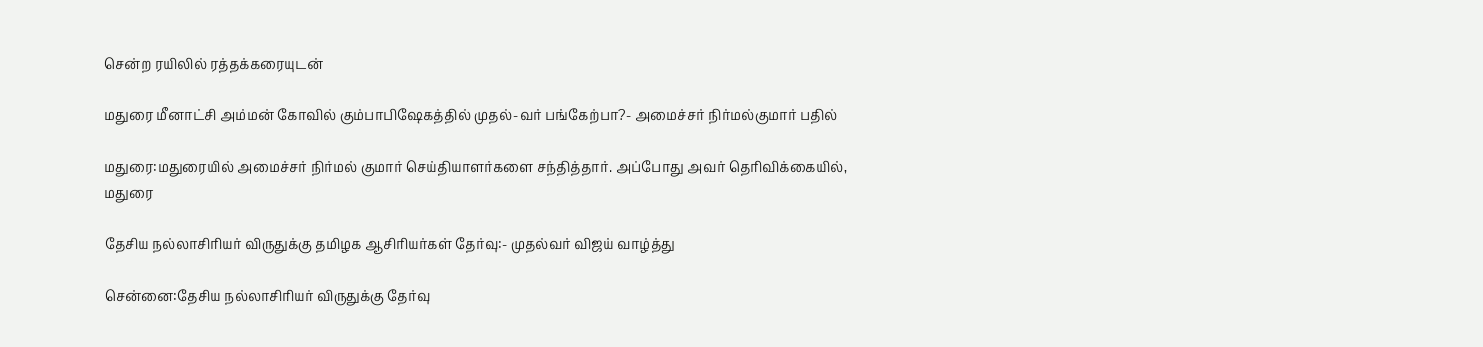சென்ற ரயிலில் ரத்தக்கரையுடன்

மதுரை மீனாட்சி அம்மன் கோவில் கும்பாபிஷேகத்தில் முதல்-வர் பங்கேற்பா?- அமைச்சர் நிர்மல்குமார் பதில்

மதுரை:மதுரையில் அமைச்சர் நிர்மல் குமார் செய்தியாளர்களை சந்தித்தார். அப்போது அவர் தெரிவிக்கையில், மதுரை

தேசிய நல்லாசிரியர் விருதுக்கு தமிழக ஆசிரியர்கள் தேர்வு:- முதல்வர் விஜய் வாழ்த்து

சென்னை:தேசிய நல்லாசிரியர் விருதுக்கு தேர்வு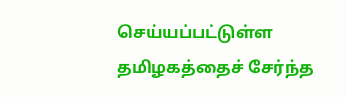செய்யப்பட்டுள்ள தமிழகத்தைச் சேர்ந்த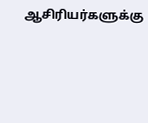ஆசிரியர்களுக்கு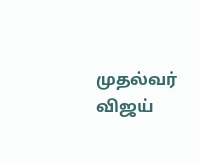முதல்வர் விஜய்